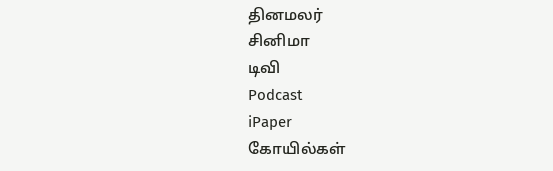தினமலர்
சினிமா
டிவி
Podcast
iPaper
கோயில்கள்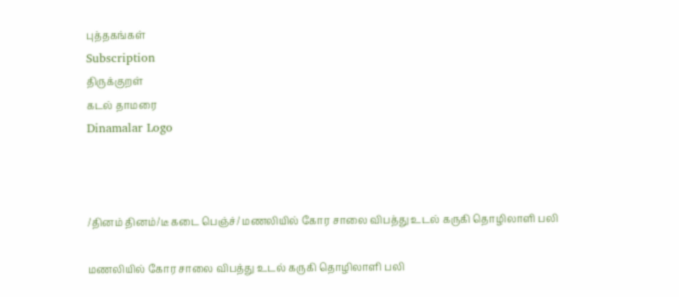புத்தகங்கள்
Subscription
திருக்குறள்
கடல் தாமரை
Dinamalar Logo



/தினம் தினம்/டீ கடை பெஞ்ச்/ மணலியில் கோர சாலை விபத்து உடல் கருகி தொழிலாளி பலி

மணலியில் கோர சாலை விபத்து உடல் கருகி தொழிலாளி பலி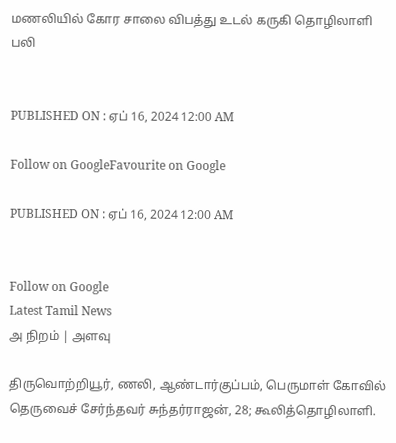மணலியில் கோர சாலை விபத்து உடல் கருகி தொழிலாளி பலி


PUBLISHED ON : ஏப் 16, 2024 12:00 AM

Follow on GoogleFavourite on Google

PUBLISHED ON : ஏப் 16, 2024 12:00 AM


Follow on Google
Latest Tamil News
அ நிறம் | அளவு

திருவொற்றியூர், ணலி, ஆண்டார்குப்பம், பெருமாள் கோவில் தெருவைச் சேர்ந்தவர் சுந்தர்ராஜன், 28; கூலித்தொழிலாளி.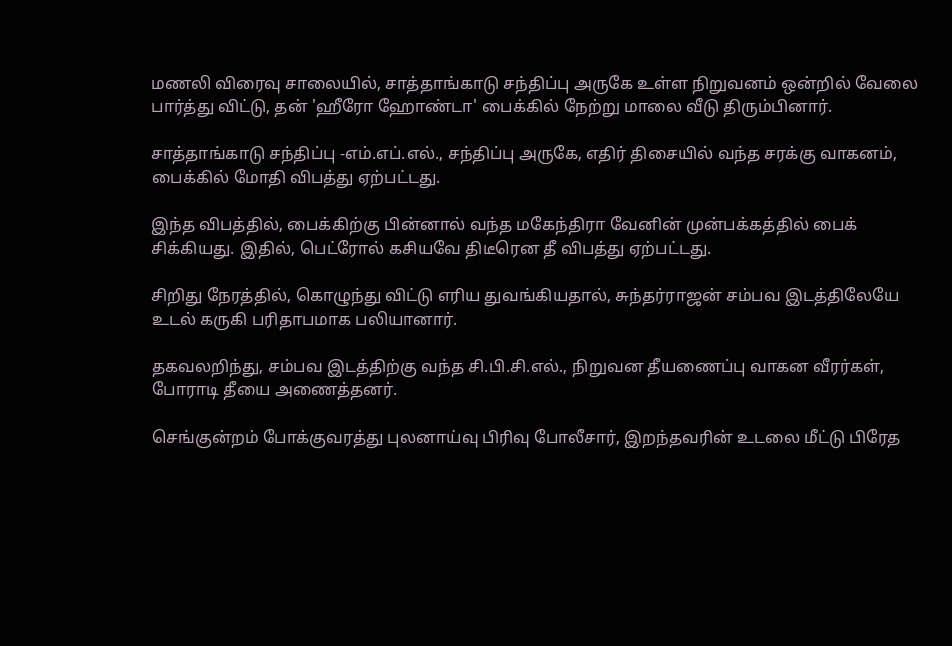மணலி விரைவு சாலையில், சாத்தாங்காடு சந்திப்பு அருகே உள்ள நிறுவனம் ஒன்றில் வேலை பார்த்து விட்டு, தன் 'ஹீரோ ஹோண்டா' பைக்கில் நேற்று மாலை வீடு திரும்பினார்.

சாத்தாங்காடு சந்திப்பு -எம்.எப்.எல்., சந்திப்பு அருகே, எதிர் திசையில் வந்த சரக்கு வாகனம், பைக்கில் மோதி விபத்து ஏற்பட்டது.

இந்த விபத்தில், பைக்கிற்கு பின்னால் வந்த மகேந்திரா வேனின் முன்பக்கத்தில் பைக் சிக்கியது. இதில், பெட்ரோல் கசியவே திடீரென தீ விபத்து ஏற்பட்டது.

சிறிது நேரத்தில், கொழுந்து விட்டு எரிய துவங்கியதால், சுந்தர்ராஜன் சம்பவ இடத்திலேயே உடல் கருகி பரிதாபமாக பலியானார்.

தகவலறிந்து, சம்பவ இடத்திற்கு வந்த சி.பி.சி.எல்., நிறுவன தீயணைப்பு வாகன வீரர்கள், போராடி தீயை அணைத்தனர்.

செங்குன்றம் போக்குவரத்து புலனாய்வு பிரிவு போலீசார், இறந்தவரின் உடலை மீட்டு பிரேத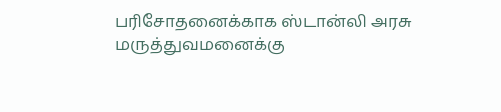பரிசோதனைக்காக ஸ்டான்லி அரசு மருத்துவமனைக்கு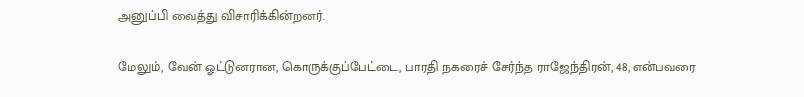அனுப்பி வைத்து விசாரிக்கின்றனர்.

மேலும், வேன் ஓட்டுனரான, கொருக்குப்பேட்டை, பாரதி நகரைச் சேர்ந்த ராஜேந்திரன், 48, என்பவரை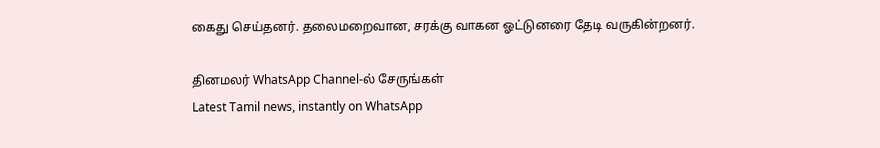கைது செய்தனர். தலைமறைவான, சரக்கு வாகன ஓட்டுனரை தேடி வருகின்றனர்.

தினமலர் WhatsApp Channel-ல் சேருங்கள்
Latest Tamil news, instantly on WhatsApp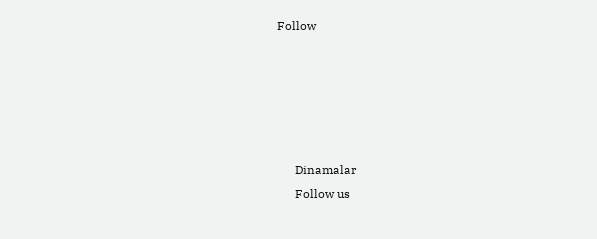Follow





      Dinamalar
      Follow us